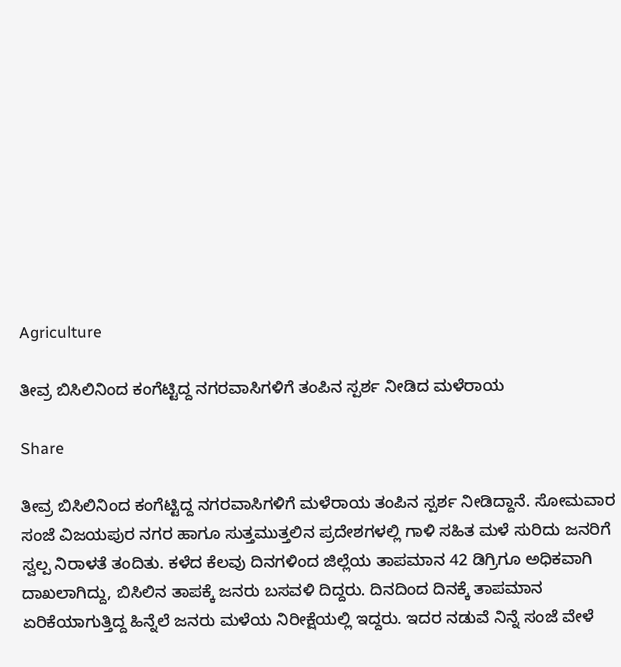Agriculture

ತೀವ್ರ ಬಿಸಿಲಿನಿಂದ ಕಂಗೆಟ್ಟಿದ್ದ ನಗರವಾಸಿಗಳಿಗೆ ತಂಪಿನ ಸ್ಪರ್ಶ ನೀಡಿದ ಮಳೆರಾಯ

Share

ತೀವ್ರ ಬಿಸಿಲಿನಿಂದ ಕಂಗೆಟ್ಟಿದ್ದ ನಗರವಾಸಿಗಳಿಗೆ ಮಳೆರಾಯ ತಂಪಿನ ಸ್ಪರ್ಶ ನೀಡಿದ್ದಾನೆ. ಸೋಮವಾರ ಸಂಜೆ ವಿಜಯಪುರ ನಗರ ಹಾಗೂ ಸುತ್ತಮುತ್ತಲಿನ ಪ್ರದೇಶಗಳಲ್ಲಿ ಗಾಳಿ ಸಹಿತ ಮಳೆ ಸುರಿದು ಜನರಿಗೆ ಸ್ವಲ್ಪ ನಿರಾಳತೆ ತಂದಿತು. ಕಳೆದ ಕೆಲವು ದಿನಗಳಿಂದ ಜಿಲ್ಲೆಯ ತಾಪಮಾನ 42 ಡಿಗ್ರಿಗೂ ಅಧಿಕವಾಗಿ ದಾಖಲಾಗಿದ್ದು, ಬಿಸಿಲಿನ ತಾಪಕ್ಕೆ ಜನರು ಬಸವಳಿ ದಿದ್ದರು. ದಿನದಿಂದ ದಿನಕ್ಕೆ ತಾಪಮಾನ ಏರಿಕೆಯಾಗುತ್ತಿದ್ದ ಹಿನ್ನೆಲೆ ಜನರು ಮಳೆಯ ನಿರೀಕ್ಷೆಯಲ್ಲಿ ಇದ್ದರು. ಇದರ ನಡುವೆ ನಿನ್ನೆ ಸಂಜೆ ವೇಳೆ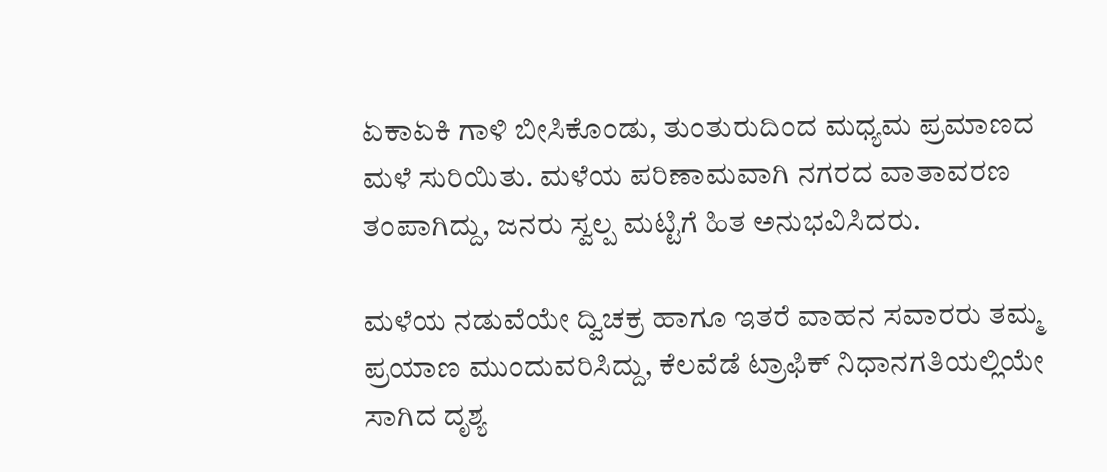ಏಕಾಏಕಿ ಗಾಳಿ ಬೀಸಿಕೊಂಡು, ತುಂತುರುದಿಂದ ಮಧ್ಯಮ ಪ್ರಮಾಣದ ಮಳೆ ಸುರಿಯಿತು. ಮಳೆಯ ಪರಿಣಾಮವಾಗಿ ನಗರದ ವಾತಾವರಣ ತಂಪಾಗಿದ್ದು, ಜನರು ಸ್ವಲ್ಪ ಮಟ್ಟಿಗೆ ಹಿತ ಅನುಭವಿಸಿದರು.

ಮಳೆಯ ನಡುವೆಯೇ ದ್ವಿಚಕ್ರ ಹಾಗೂ ಇತರೆ ವಾಹನ ಸವಾರರು ತಮ್ಮ ಪ್ರಯಾಣ ಮುಂದುವರಿಸಿದ್ದು, ಕೆಲವೆಡೆ ಟ್ರಾಫಿಕ್ ನಿಧಾನಗತಿಯಲ್ಲಿಯೇ ಸಾಗಿದ ದೃಶ್ಯ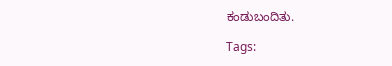ಕಂಡುಬಂದಿತು.

Tags: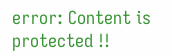error: Content is protected !!